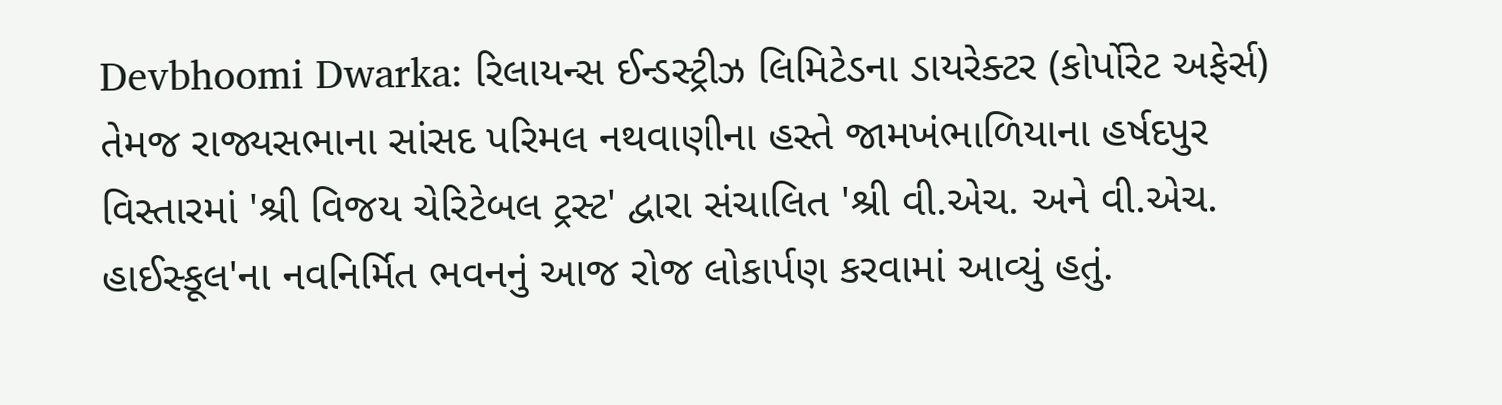Devbhoomi Dwarka: રિલાયન્સ ઈન્ડસ્ટ્રીઝ લિમિટેડના ડાયરેક્ટર (કોર્પોરેટ અફેર્સ) તેમજ રાજ્યસભાના સાંસદ પરિમલ નથવાણીના હસ્તે જામખંભાળિયાના હર્ષદપુર વિસ્તારમાં 'શ્રી વિજય ચેરિટેબલ ટ્રસ્ટ' દ્વારા સંચાલિત 'શ્રી વી.એચ. અને વી.એચ. હાઈસ્કૂલ'ના નવનિર્મિત ભવનનું આજ રોજ લોકાર્પણ કરવામાં આવ્યું હતું.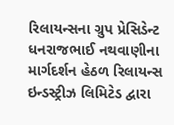રિલાયન્સના ગ્રુપ પ્રેસિડેન્ટ ધનરાજભાઈ નથવાણીના માર્ગદર્શન હેઠળ રિલાયન્સ ઇન્ડસ્ટ્રીઝ લિમિટેડ દ્વારા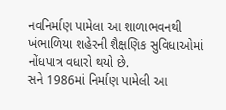નવનિર્માણ પામેલા આ શાળાભવનથી ખંભાળિયા શહેરની શૈક્ષણિક સુવિધાઓમાં નોંધપાત્ર વધારો થયો છે.
સને 1986માં નિર્માણ પામેલી આ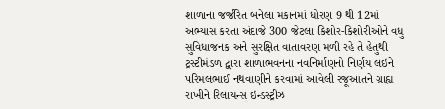શાળાના જર્જરિત બનેલા મકાનમાં ધોરણ 9 થી 12માં અભ્યાસ કરતા અંદાજે 300 જેટલા કિશોર-કિશોરીઓને વધુ સુવિધાજનક અને સુરક્ષિત વાતાવરણ મળી રહે તે હેતુથી ટ્રસ્ટીમંડળ દ્વારા શાળાભવનના નવનિર્માણનો નિર્ણય લઇને પરિમલભાઈ નથવાણીને કરવામાં આવેલી રજૂઆતને ગ્રાહ્ય રાખીને રિલાયન્સ ઇન્ડસ્ટ્રીઝ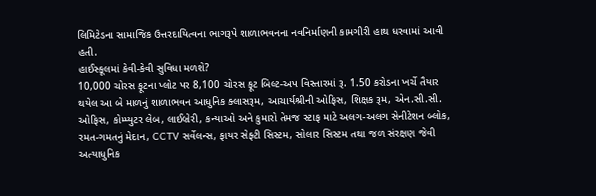લિમિટેડના સામાજિક ઉત્તરદાયિત્વના ભાગરૂપે શાળાભવનના નવનિર્માણની કામગીરી હાથ ધરવામાં આવી હતી.
હાઈસ્કૂલમાં કેવી-કેવી સુવિધા મળશે?
10,000 ચોરસ ફૂટના પ્લોટ પર 8,100 ચોરસ ફૂટ બિલ્ટ-અપ વિસ્તારમાં રૂ. 1.50 કરોડના ખર્ચે તૈયાર થયેલ આ બે માળનું શાળાભવન આધુનિક ક્લાસરૂમ, આચાર્યશ્રીની ઓફિસ, શિક્ષક રૂમ, એન.સી.સી. ઓફિસ, કોમ્પ્યુટર લેબ, લાઈબ્રેરી, કન્યાઓ અને કુમારો તેમજ સ્ટાફ માટે અલગ-અલગ સેનીટેશન બ્લોક, રમત-ગમતનું મેદાન, CCTV સર્વેલન્સ, ફાયર સેફ્ટી સિસ્ટમ, સોલાર સિસ્ટમ તથા જળ સંરક્ષણ જેવી અત્યાધુનિક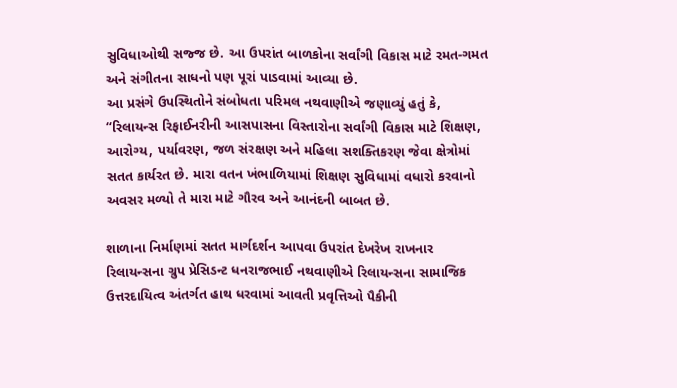સુવિધાઓથી સજ્જ છે. આ ઉપરાંત બાળકોના સર્વાંગી વિકાસ માટે રમત-ગમત અને સંગીતના સાધનો પણ પૂરાં પાડવામાં આવ્યા છે.
આ પ્રસંગે ઉપસ્થિતોને સંબોધતા પરિમલ નથવાણીએ જણાવ્યું હતું કે, “રિલાયન્સ રિફાઈનરીની આસપાસના વિસ્તારોના સર્વાંગી વિકાસ માટે શિક્ષણ, આરોગ્ય, પર્યાવરણ, જળ સંરક્ષણ અને મહિલા સશક્તિકરણ જેવા ક્ષેત્રોમાં સતત કાર્યરત છે. મારા વતન ખંભાળિયામાં શિક્ષણ સુવિધામાં વધારો કરવાનો અવસર મળ્યો તે મારા માટે ગૌરવ અને આનંદની બાબત છે.

શાળાના નિર્માણમાં સતત માર્ગદર્શન આપવા ઉપરાંત દેખરેખ રાખનાર રિલાયન્સના ગ્રુપ પ્રેસિડન્ટ ધનરાજભાઈ નથવાણીએ રિલાયન્સના સામાજિક ઉત્તરદાયિત્વ અંતર્ગત હાથ ધરવામાં આવતી પ્રવૃત્તિઓ પૈકીની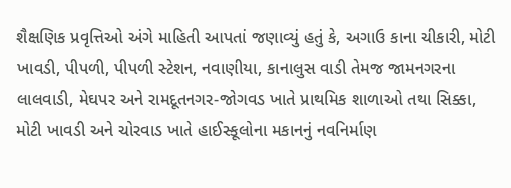શૈક્ષણિક પ્રવૃત્તિઓ અંગે માહિતી આપતાં જણાવ્યું હતું કે, અગાઉ કાના ચીકારી, મોટી ખાવડી, પીપળી, પીપળી સ્ટેશન, નવાણીયા, કાનાલુસ વાડી તેમજ જામનગરના લાલવાડી, મેઘપર અને રામદૂતનગર-જોગવડ ખાતે પ્રાથમિક શાળાઓ તથા સિક્કા, મોટી ખાવડી અને ચોરવાડ ખાતે હાઈસ્કૂલોના મકાનનું નવનિર્માણ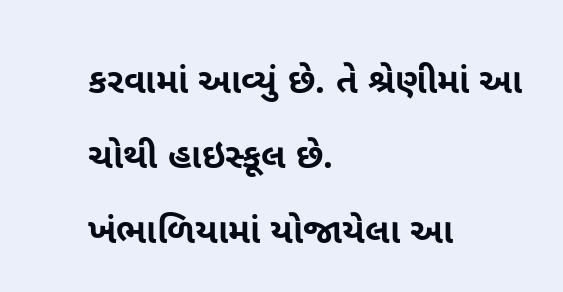કરવામાં આવ્યું છે. તે શ્રેણીમાં આ ચોથી હાઇસ્કૂલ છે.
ખંભાળિયામાં યોજાયેલા આ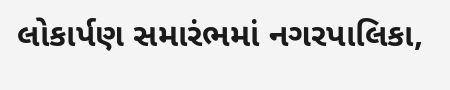લોકાર્પણ સમારંભમાં નગરપાલિકા,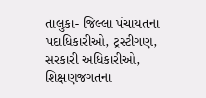તાલુકા- જિલ્લા પંચાયતના પદાધિકારીઓ, ટ્રસ્ટીગણ, સરકારી અધિકારીઓ, શિક્ષણજગતના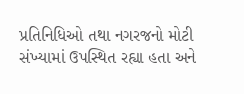પ્રતિનિધિઓ તથા નગરજનો મોટી સંખ્યામાં ઉપસ્થિત રહ્યા હતા અને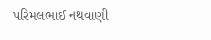પરિમલભાઈ નથવાણી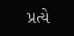પ્રત્યે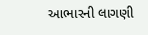આભારની લાગણી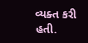વ્યક્ત કરી હતી.